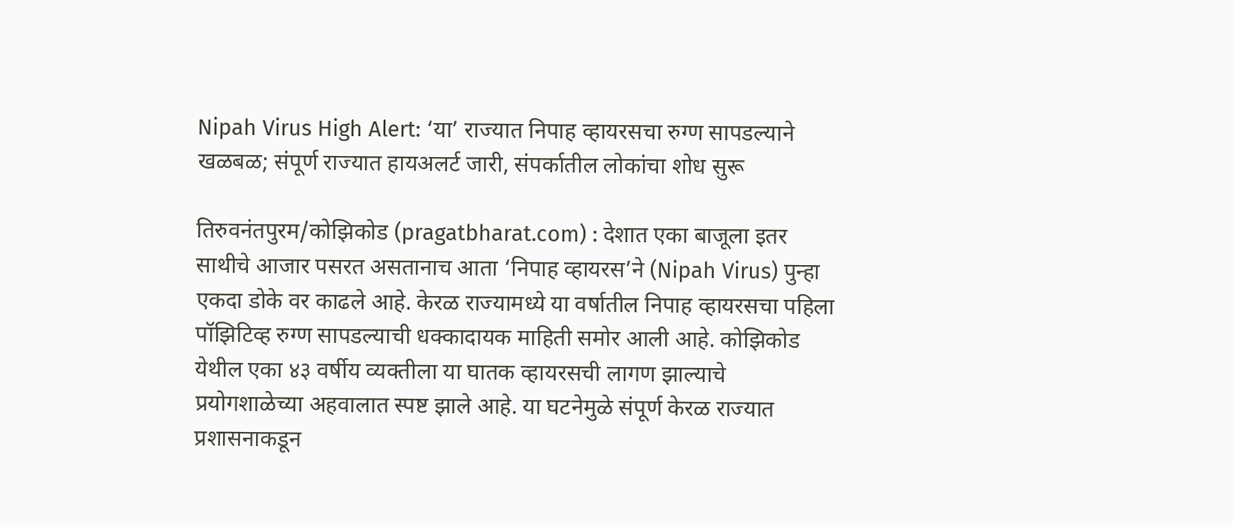Nipah Virus High Alert: ‘या’ राज्यात निपाह व्हायरसचा रुग्ण सापडल्याने खळबळ; संपूर्ण राज्यात हायअलर्ट जारी, संपर्कातील लोकांचा शोध सुरू

तिरुवनंतपुरम/कोझिकोड (pragatbharat.com) : देशात एका बाजूला इतर साथीचे आजार पसरत असतानाच आता ‘निपाह व्हायरस’ने (Nipah Virus) पुन्हा एकदा डोके वर काढले आहे. केरळ राज्यामध्ये या वर्षातील निपाह व्हायरसचा पहिला पॉझिटिव्ह रुग्ण सापडल्याची धक्कादायक माहिती समोर आली आहे. कोझिकोड येथील एका ४३ वर्षीय व्यक्तीला या घातक व्हायरसची लागण झाल्याचे प्रयोगशाळेच्या अहवालात स्पष्ट झाले आहे. या घटनेमुळे संपूर्ण केरळ राज्यात प्रशासनाकडून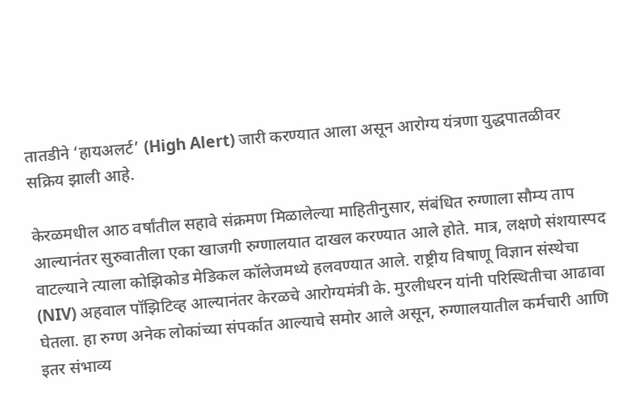तातडीने ‘हायअलर्ट’ (High Alert) जारी करण्यात आला असून आरोग्य यंत्रणा युद्धपातळीवर सक्रिय झाली आहे.

केरळमधील आठ वर्षांतील सहावे संक्रमण मिळालेल्या माहितीनुसार, संबंधित रुग्णाला सौम्य ताप आल्यानंतर सुरुवातीला एका खाजगी रुग्णालयात दाखल करण्यात आले होते. मात्र, लक्षणे संशयास्पद वाटल्याने त्याला कोझिकोड मेडिकल कॉलेजमध्ये हलवण्यात आले. राष्ट्रीय विषाणू विज्ञान संस्थेचा (NIV) अहवाल पॉझिटिव्ह आल्यानंतर केरळचे आरोग्यमंत्री के. मुरलीधरन यांनी परिस्थितीचा आढावा घेतला. हा रुग्ण अनेक लोकांच्या संपर्कात आल्याचे समोर आले असून, रुग्णालयातील कर्मचारी आणि इतर संभाव्य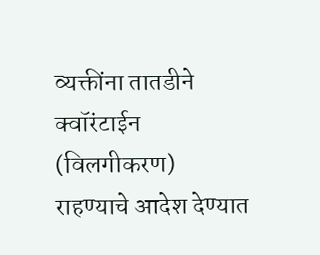व्यक्तींना तातडीने क्वॉरंटाईन (विलगीकरण) राहण्याचे आदेश देण्यात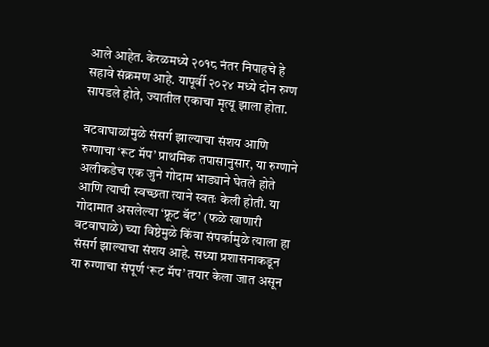आले आहेत. केरळमध्ये २०१८ नंतर निपाहचे हे सहावे संक्रमण आहे. यापूर्वी २०२४ मध्ये दोन रुग्ण सापडले होते, ज्यातील एकाचा मृत्यू झाला होता.

वटवाघाळांमुळे संसर्ग झाल्याचा संशय आणि रुग्णाचा ‘रूट मॅप’ प्राथमिक तपासानुसार, या रुग्णाने अलीकडेच एक जुने गोदाम भाड्याने घेतले होते आणि त्याची स्वच्छता त्याने स्वतः केली होती. या गोदामात असलेल्या ‘फ्रूट बॅट’ (फळे खाणारी वटवाघाळे) च्या विष्ठेमुळे किंवा संपर्कामुळे त्याला हा संसर्ग झाल्याचा संशय आहे. सध्या प्रशासनाकडून या रुग्णाचा संपूर्ण ‘रूट मॅप’ तयार केला जात असून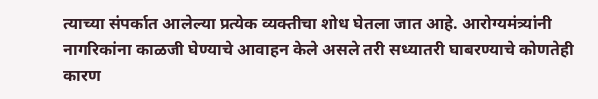त्याच्या संपर्कात आलेल्या प्रत्येक व्यक्तीचा शोध घेतला जात आहे. आरोग्यमंत्र्यांनी नागरिकांना काळजी घेण्याचे आवाहन केले असले तरी सध्यातरी घाबरण्याचे कोणतेही कारण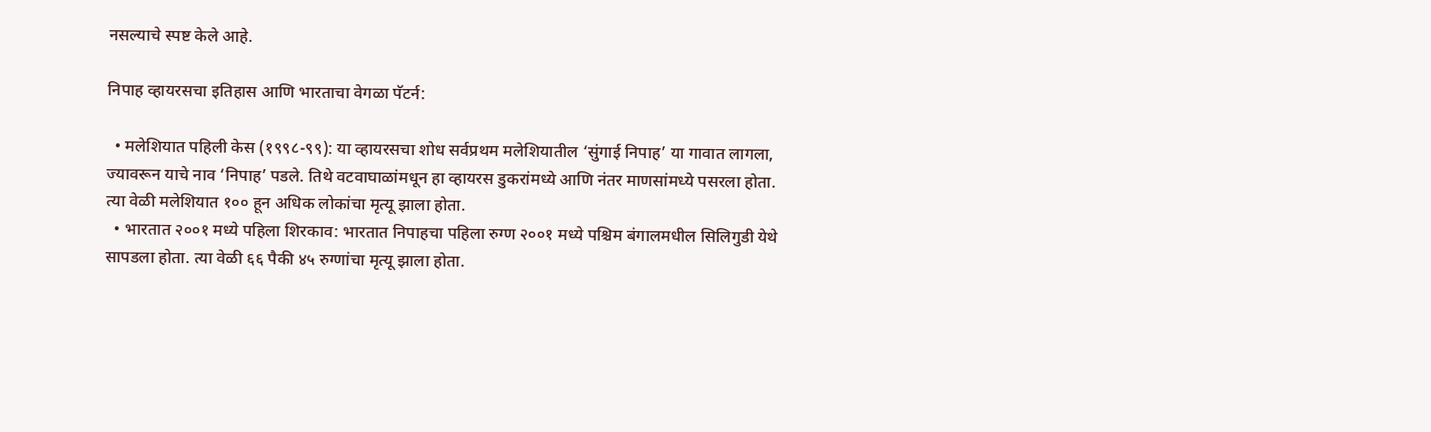नसल्याचे स्पष्ट केले आहे.

निपाह व्हायरसचा इतिहास आणि भारताचा वेगळा पॅटर्न:

  • मलेशियात पहिली केस (१९९८-९९): या व्हायरसचा शोध सर्वप्रथम मलेशियातील ‘सुंगाई निपाह’ या गावात लागला, ज्यावरून याचे नाव ‘निपाह’ पडले. तिथे वटवाघाळांमधून हा व्हायरस डुकरांमध्ये आणि नंतर माणसांमध्ये पसरला होता. त्या वेळी मलेशियात १०० हून अधिक लोकांचा मृत्यू झाला होता.
  • भारतात २००१ मध्ये पहिला शिरकाव: भारतात निपाहचा पहिला रुग्ण २००१ मध्ये पश्चिम बंगालमधील सिलिगुडी येथे सापडला होता. त्या वेळी ६६ पैकी ४५ रुग्णांचा मृत्यू झाला होता.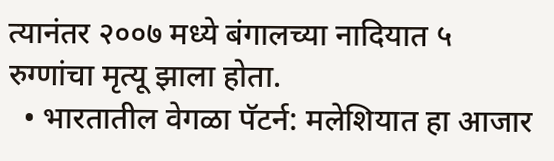त्यानंतर २००७ मध्ये बंगालच्या नादियात ५ रुग्णांचा मृत्यू झाला होता.
  • भारतातील वेगळा पॅटर्न: मलेशियात हा आजार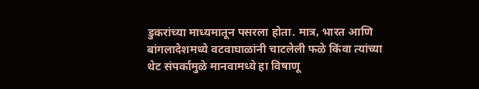डुकरांच्या माध्यमातून पसरला होता. मात्र, भारत आणि बांगलादेशमध्ये वटवाघाळांनी चाटलेली फळे किंवा त्यांच्या थेट संपर्कामुळे मानवामध्ये हा विषाणू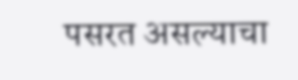पसरत असल्याचा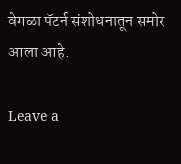वेगळा पॅटर्न संशोधनातून समोर आला आहे.

Leave a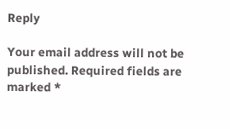Reply

Your email address will not be published. Required fields are marked *